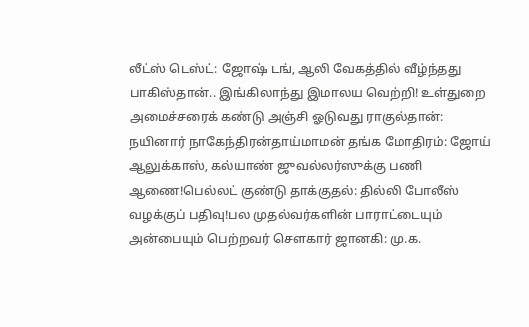லீட்ஸ் டெஸ்ட்: ஜோஷ் டங், ஆலி வேகத்தில் வீழ்ந்தது பாகிஸ்தான்.. இங்கிலாந்து இமாலய வெற்றி! உள்துறை அமைச்சரைக் கண்டு அஞ்சி ஓடுவது ராகுல்தான்: நயினார் நாகேந்திரன்தாய்மாமன் தங்க மோதிரம்: ஜோய் ஆலுக்காஸ், கல்யாண் ஜுவல்லர்ஸுக்கு பணி ஆணை!பெல்லட் குண்டு தாக்குதல்: தில்லி போலீஸ் வழக்குப் பதிவு!பல முதல்வர்களின் பாராட்டையும் அன்பையும் பெற்றவர் சௌகார் ஜானகி: மு.க.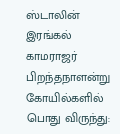ஸ்டாலின் இரங்கல் காமராஜர் பிறந்தநாளன்று கோயில்களில் பொது விருந்து: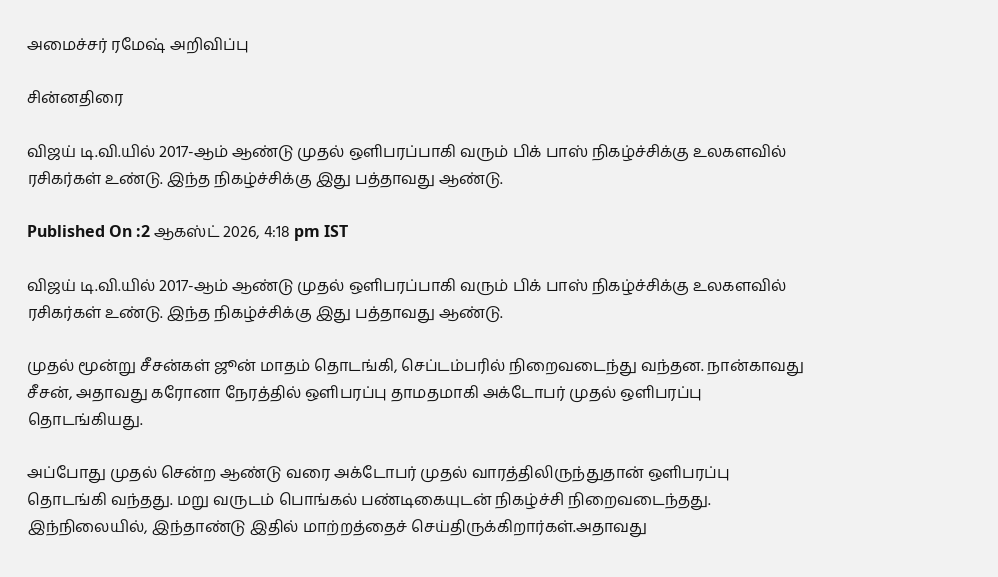அமைச்சர் ரமேஷ் அறிவிப்பு

சின்னதிரை

விஜய் டி.வி.யில் 2017-ஆம் ஆண்டு முதல் ஒளிபரப்பாகி வரும் பிக் பாஸ் நிகழ்ச்சிக்கு உலகளவில் ரசிகர்கள் உண்டு. இந்த நிகழ்ச்சிக்கு இது பத்தாவது ஆண்டு.

Published On :2 ஆகஸ்ட் 2026, 4:18 pm IST

விஜய் டி.வி.யில் 2017-ஆம் ஆண்டு முதல் ஒளிபரப்பாகி வரும் பிக் பாஸ் நிகழ்ச்சிக்கு உலகளவில் ரசிகர்கள் உண்டு. இந்த நிகழ்ச்சிக்கு இது பத்தாவது ஆண்டு.

முதல் மூன்று சீசன்கள் ஜூன் மாதம் தொடங்கி, செப்டம்பரில் நிறைவடைந்து வந்தன. நான்காவது சீசன், அதாவது கரோனா நேரத்தில் ஒளிபரப்பு தாமதமாகி அக்டோபர் முதல் ஒளிபரப்பு தொடங்கியது.

அப்போது முதல் சென்ற ஆண்டு வரை அக்டோபர் முதல் வாரத்திலிருந்துதான் ஒளிபரப்பு தொடங்கி வந்தது. மறு வருடம் பொங்கல் பண்டிகையுடன் நிகழ்ச்சி நிறைவடைந்தது. இந்நிலையில், இந்தாண்டு இதில் மாற்றத்தைச் செய்திருக்கிறார்கள்.அதாவது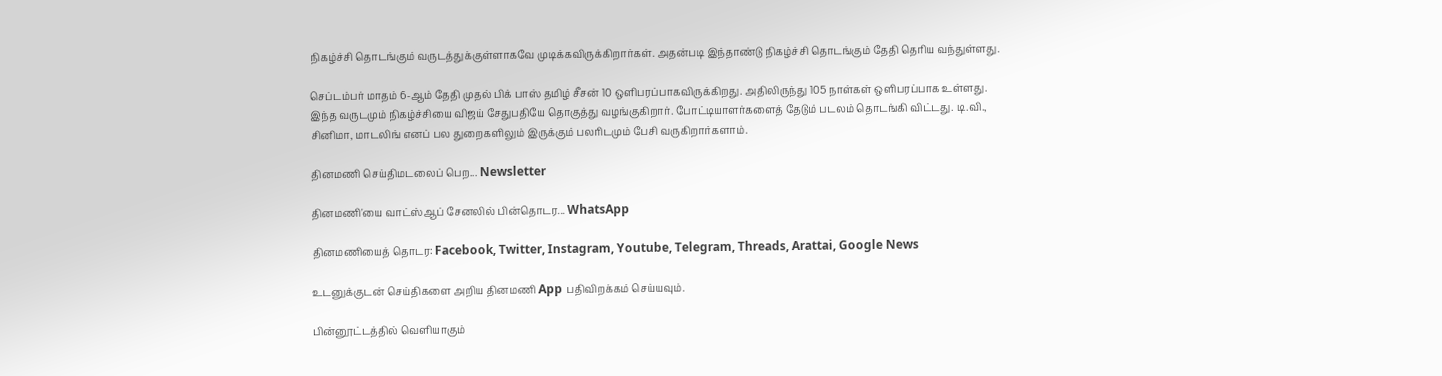நிகழ்ச்சி தொடங்கும் வருடத்துக்குள்ளாகவே முடிக்கவிருக்கிறார்கள். அதன்படி இந்தாண்டு நிகழ்ச்சி தொடங்கும் தேதி தெரிய வந்துள்ளது.

செப்டம்பர் மாதம் 6-ஆம் தேதி முதல் பிக் பாஸ் தமிழ் சீசன் 10 ஒளிபரப்பாகவிருக்கிறது. அதிலிருந்து 105 நாள்கள் ஒளிபரப்பாக உள்ளது. இந்த வருடமும் நிகழ்ச்சியை விஜய் சேதுபதியே தொகுத்து வழங்குகிறார். போட்டியாளர்களைத் தேடும் படலம் தொடங்கி விட்டது. டி.வி., சினிமா, மாடலிங் எனப் பல துறைகளிலும் இருக்கும் பலரிடமும் பேசி வருகிறார்களாம்.

தினமணி செய்திமடலைப் பெற... Newsletter

தினமணி'யை வாட்ஸ்ஆப் சேனலில் பின்தொடர... WhatsApp

தினமணியைத் தொடர: Facebook, Twitter, Instagram, Youtube, Telegram, Threads, Arattai, Google News

உடனுக்குடன் செய்திகளை அறிய தினமணி App பதிவிறக்கம் செய்யவும்.

பின்னூட்டத்தில் வெளியாகும்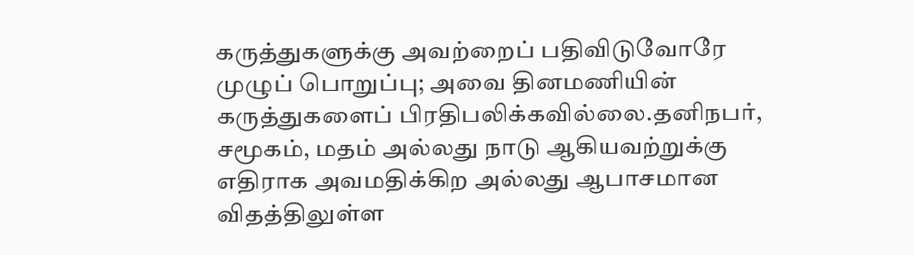கருத்துகளுக்கு அவற்றைப் பதிவிடுவோரே முழுப் பொறுப்பு; அவை தினமணியின் கருத்துகளைப் பிரதிபலிக்கவில்லை.தனிநபர், சமூகம், மதம் அல்லது நாடு ஆகியவற்றுக்கு எதிராக அவமதிக்கிற அல்லது ஆபாசமான விதத்திலுள்ள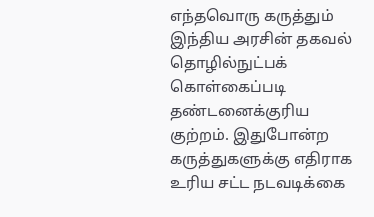எந்தவொரு கருத்தும் இந்திய அரசின் தகவல் தொழில்நுட்பக் கொள்கைப்படி தண்டனைக்குரிய குற்றம். இதுபோன்ற கருத்துகளுக்கு எதிராக உரிய சட்ட நடவடிக்கை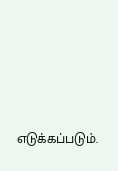எடுக்கப்படும்.